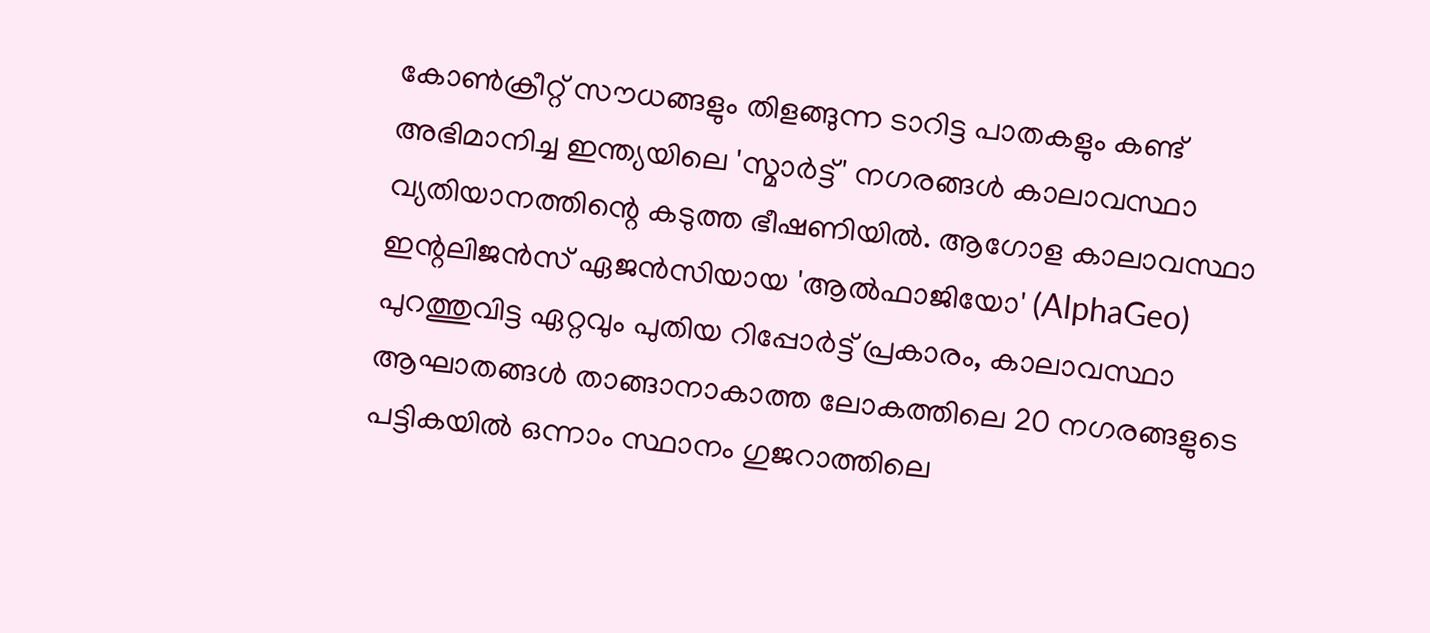കോൺക്രീറ്റ് സൗധങ്ങളും തിളങ്ങുന്ന ടാറിട്ട പാതകളും കണ്ട് അഭിമാനിച്ച ഇന്ത്യയിലെ 'സ്മാർട്ട്' നഗരങ്ങൾ കാലാവസ്ഥാ വ്യതിയാനത്തിന്റെ കടുത്ത ഭീഷണിയിൽ. ആഗോള കാലാവസ്ഥാ ഇന്റലിജൻസ് ഏജൻസിയായ 'ആൽഫാജിയോ' (AlphaGeo) പുറത്തുവിട്ട ഏറ്റവും പുതിയ റിപ്പോർട്ട് പ്രകാരം, കാലാവസ്ഥാ ആഘാതങ്ങൾ താങ്ങാനാകാത്ത ലോകത്തിലെ 20 നഗരങ്ങളുടെ പട്ടികയിൽ ഒന്നാം സ്ഥാനം ഗുജറാത്തിലെ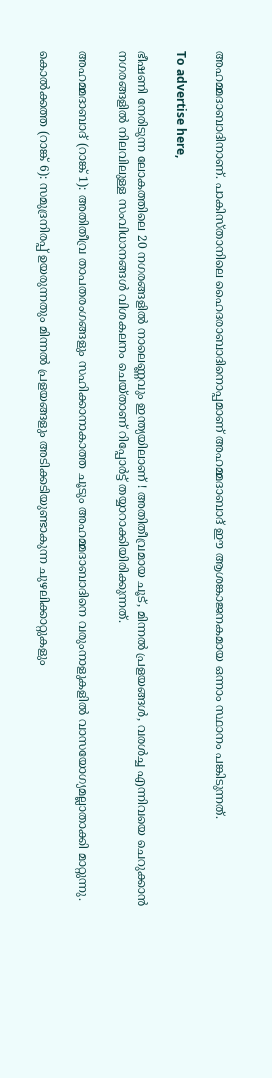അഹമ്മദാബാദിനാണ്. പാകിസ്താനിലെ ഹൈദരാബാദിനൊപ്പമാണ് അഹമ്മദാബാദ് ഈ ആശങ്കാജനകമായ ഒന്നാം സ്ഥാനം പങ്കിടുന്നത്.

To advertise here,

ഭീഷണി നേരിടുന്ന ലോകത്തിലെ 20 നഗരങ്ങളിൽ നാലെണ്ണവും ഇന്ത്യയിലാണ് ! അതിതീവ്രമായ ചൂട്, മിന്നൽ പ്രളയങ്ങൾ, വരൾച്ച എന്നിവയെ ചെറുക്കാൻ നഗരങ്ങളിൽ നിലവിലുള്ള സംവിധാനങ്ങൾ വിശകലനം ചെയ്താണ് റിപ്പോർട്ട് തയ്യാറാക്കിയിരിക്കുന്നത്.

അഹമ്മദാബാദ് (റാങ്ക് 1): അതിതീവ്ര താപതരംഗങ്ങളും സഹിക്കാനാകാത്ത ചൂടും അഹമ്മദാബാദിനെ വരുംനാളുകളിൽ വാസയോഗ്യമല്ലാതാക്കി മാറ്റുന്നു.

കൊൽക്കത്ത (റാങ്ക് 6): സമുദ്രനിരപ്പ് ഉയരുന്നതും മിന്നൽ പ്രളയങ്ങളും അടിക്കടിയുണ്ടാകുന്ന ചുഴലിക്കാറ്റുകളും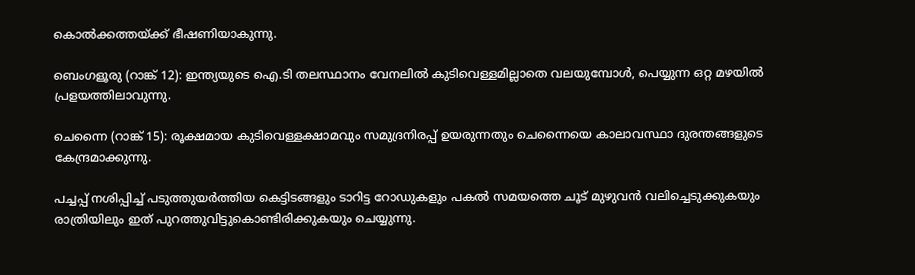കൊൽക്കത്തയ്ക്ക് ഭീഷണിയാകുന്നു.

ബെംഗളൂരു (റാങ്ക് 12): ഇന്ത്യയുടെ ഐ.ടി തലസ്ഥാനം വേനലിൽ കുടിവെള്ളമില്ലാതെ വലയുമ്പോൾ, പെയ്യുന്ന ഒറ്റ മഴയിൽ പ്രളയത്തിലാവുന്നു.

ചെന്നൈ (റാങ്ക് 15): രൂക്ഷമായ കുടിവെള്ളക്ഷാമവും സമുദ്രനിരപ്പ് ഉയരുന്നതും ചെന്നൈയെ കാലാവസ്ഥാ ദുരന്തങ്ങളുടെ കേന്ദ്രമാക്കുന്നു.

പച്ചപ്പ് നശിപ്പിച്ച് പടുത്തുയർത്തിയ കെട്ടിടങ്ങളും ടാറിട്ട റോഡുകളും പകൽ സമയത്തെ ചൂട് മുഴുവൻ വലിച്ചെടുക്കുകയും രാത്രിയിലും ഇത് പുറത്തുവിട്ടുകൊണ്ടിരിക്കുകയും ചെയ്യുന്നു.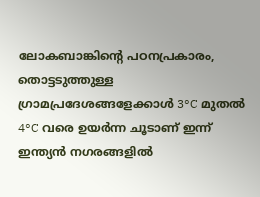ലോകബാങ്കിന്റെ പഠനപ്രകാരം, തൊട്ടടുത്തുള്ള ഗ്രാമപ്രദേശങ്ങളേക്കാൾ 3°C മുതൽ 4°C വരെ ഉയർന്ന ചൂടാണ് ഇന്ന് ഇന്ത്യൻ നഗരങ്ങളിൽ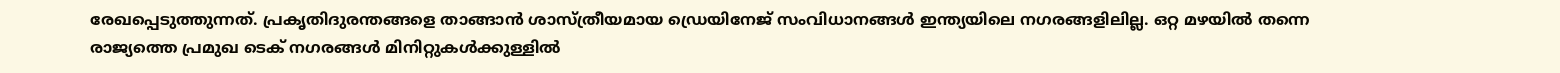രേഖപ്പെടുത്തുന്നത്. പ്രകൃതിദുരന്തങ്ങളെ താങ്ങാൻ ശാസ്ത്രീയമായ ഡ്രെയിനേജ് സംവിധാനങ്ങൾ ഇന്ത്യയിലെ നഗരങ്ങളിലില്ല. ഒറ്റ മഴയിൽ തന്നെ രാജ്യത്തെ പ്രമുഖ ടെക് നഗരങ്ങൾ മിനിറ്റുകൾക്കുള്ളിൽ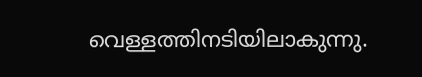വെള്ളത്തിനടിയിലാകുന്നു.